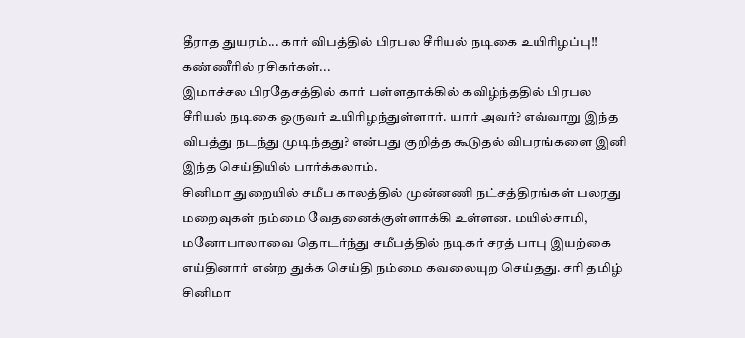தீராத துயரம்... கார் விபத்தில் பிரபல சீரியல் நடிகை உயிரிழப்பு!! கண்ணீரில் ரசிகர்கள்...
இமாச்சல பிரதேசத்தில் கார் பள்ளதாக்கில் கவிழ்ந்ததில் பிரபல சீரியல் நடிகை ஒருவர் உயிரிழந்துள்ளார். யார் அவர்? எவ்வாறு இந்த விபத்து நடந்து முடிந்தது? என்பது குறித்த கூடுதல் விபரங்களை இனி இந்த செய்தியில் பார்க்கலாம்.
சினிமா துறையில் சமீப காலத்தில் முன்னணி நட்சத்திரங்கள் பலரது மறைவுகள் நம்மை வேதனைக்குள்ளாக்கி உள்ளன. மயில்சாமி, மனோபாலாவை தொடர்ந்து சமீபத்தில் நடிகர் சரத் பாபு இயற்கை எய்தினார் என்ற துக்க செய்தி நம்மை கவலையுற செய்தது. சரி தமிழ் சினிமா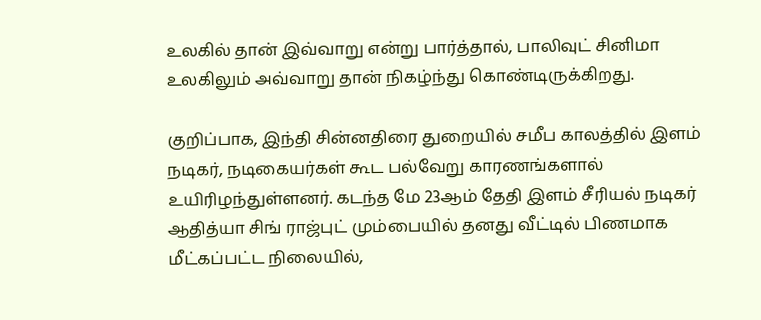உலகில் தான் இவ்வாறு என்று பார்த்தால், பாலிவுட் சினிமா உலகிலும் அவ்வாறு தான் நிகழ்ந்து கொண்டிருக்கிறது.

குறிப்பாக, இந்தி சின்னதிரை துறையில் சமீப காலத்தில் இளம் நடிகர், நடிகையர்கள் கூட பல்வேறு காரணங்களால் உயிரிழந்துள்ளனர். கடந்த மே 23ஆம் தேதி இளம் சீரியல் நடிகர் ஆதித்யா சிங் ராஜ்புட் மும்பையில் தனது வீட்டில் பிணமாக மீட்கப்பட்ட நிலையில்,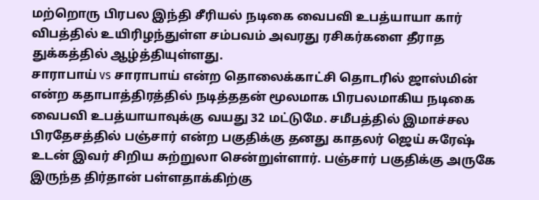மற்றொரு பிரபல இந்தி சீரியல் நடிகை வைபவி உபத்யாயா கார் விபத்தில் உயிரிழந்துள்ள சம்பவம் அவரது ரசிகர்களை தீராத துக்கத்தில் ஆழ்த்தியுள்ளது.
சாராபாய் vs சாராபாய் என்ற தொலைக்காட்சி தொடரில் ஜாஸ்மின் என்ற கதாபாத்திரத்தில் நடித்ததன் மூலமாக பிரபலமாகிய நடிகை வைபவி உபத்யாயாவுக்கு வயது 32 மட்டுமே. சமீபத்தில் இமாச்சல பிரதேசத்தில் பஞ்சார் என்ற பகுதிக்கு தனது காதலர் ஜெய் சுரேஷ் உடன் இவர் சிறிய சுற்றுலா சென்றுள்ளார். பஞ்சார் பகுதிக்கு அருகே இருந்த திர்தான் பள்ளதாக்கிற்கு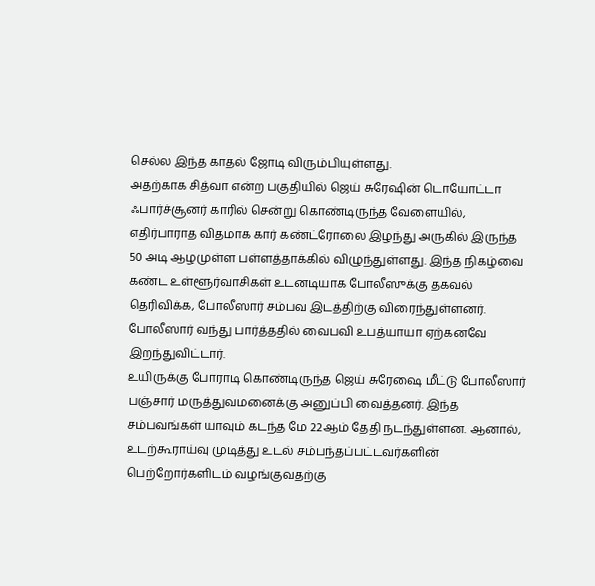செல்ல இந்த காதல் ஜோடி விரும்பியுள்ளது.
அதற்காக சித்வா என்ற பகுதியில் ஜெய் சுரேஷின் டொயோட்டா ஃபார்ச்சூனர் காரில் சென்று கொண்டிருந்த வேளையில், எதிர்பாராத விதமாக கார் கண்ட்ரோலை இழந்து அருகில் இருந்த 50 அடி ஆழமுள்ள பள்ளத்தாக்கில் விழுந்துள்ளது. இந்த நிகழ்வை கண்ட உள்ளூர்வாசிகள் உடனடியாக போலீஸுக்கு தகவல் தெரிவிக்க, போலீஸார் சம்பவ இடத்திற்கு விரைந்துள்ளனர். போலீஸார் வந்து பார்த்ததில் வைபவி உபத்யாயா ஏற்கனவே இறந்துவிட்டார்.
உயிருக்கு போராடி கொண்டிருந்த ஜெய் சுரேஷை மீட்டு போலீஸார் பஞ்சார் மருத்துவமனைக்கு அனுப்பி வைத்தனர். இந்த சம்பவங்கள் யாவும் கடந்த மே 22ஆம் தேதி நடந்துள்ளன. ஆனால், உடற்கூராய்வு முடித்து உடல் சம்பந்தப்பட்டவர்களின் பெற்றோர்களிடம் வழங்குவதற்கு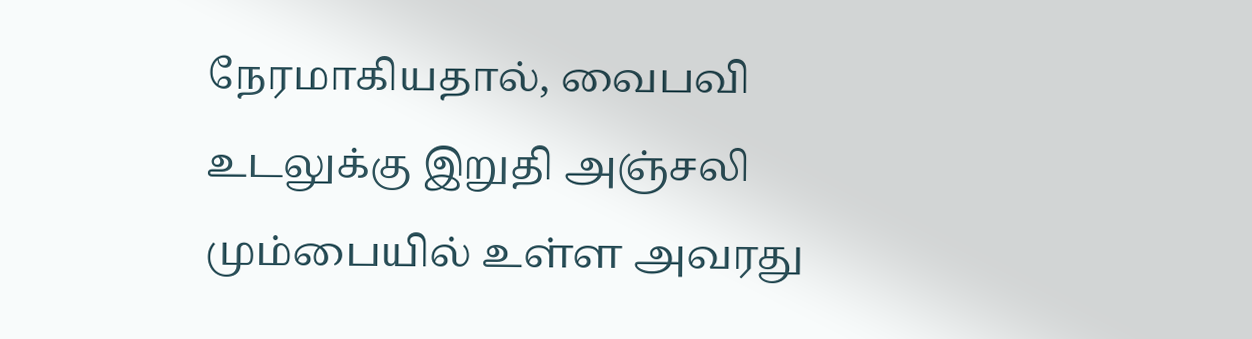நேரமாகியதால், வைபவி உடலுக்கு இறுதி அஞ்சலி மும்பையில் உள்ள அவரது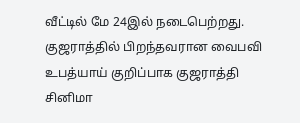வீட்டில் மே 24இல் நடைபெற்றது.
குஜராத்தில் பிறந்தவரான வைபவி உபத்யாய் குறிப்பாக குஜராத்தி சினிமா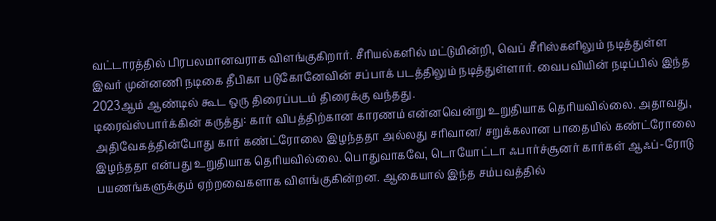வட்டாரத்தில் பிரபலமானவராக விளங்குகிறார். சீரியல்களில் மட்டுமின்றி, வெப் சீரிஸ்களிலும் நடித்துள்ள இவர் முன்னணி நடிகை தீபிகா படுகோனேவின் சப்பாக் படத்திலும் நடித்துள்ளார். வைபவியின் நடிப்பில் இந்த 2023ஆம் ஆண்டில் கூட ஒரு திரைப்படம் திரைக்கு வந்தது.
டிரைவ்ஸ்பார்க்கின் கருத்து: கார் விபத்திற்கான காரணம் என்னவென்று உறுதியாக தெரியவில்லை. அதாவது, அதிவேகத்தின்போது கார் கண்ட்ரோலை இழந்ததா அல்லது சரிவான/ சறுக்கலான பாதையில் கண்ட்ரோலை இழந்ததா என்பது உறுதியாக தெரியவில்லை. பொதுவாகவே, டொயோட்டா ஃபார்ச்சூனர் கார்கள் ஆஃப்-ரோடு பயணங்களுக்கும் ஏற்றவைகளாக விளங்குகின்றன. ஆகையால் இந்த சம்பவத்தில்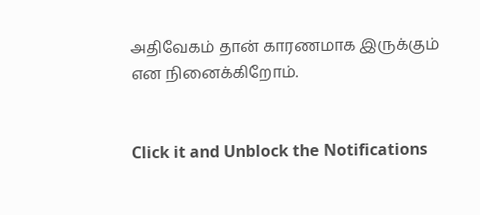அதிவேகம் தான் காரணமாக இருக்கும் என நினைக்கிறோம்.


Click it and Unblock the Notifications